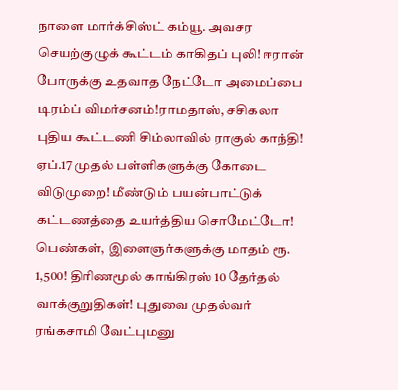நாளை மார்க்சிஸ்ட் கம்யூ. அவசர செயற்குழுக் கூட்டம் காகிதப் புலி! ஈரான் போருக்கு உதவாத நேட்டோ அமைப்பை டிரம்ப் விமர்சனம்!ராமதாஸ், சசிகலா புதிய கூட்டணி சிம்லாவில் ராகுல் காந்தி! ஏப்.17 முதல் பள்ளிகளுக்கு கோடை விடுமுறை! மீண்டும் பயன்பாட்டுக் கட்டணத்தை உயர்த்திய சொமேட்டோ! பெண்கள், இளைஞர்களுக்கு மாதம் ரூ. 1,500! திரிணமூல் காங்கிரஸ் 10 தேர்தல் வாக்குறுதிகள்! புதுவை முதல்வர் ரங்கசாமி வேட்புமனு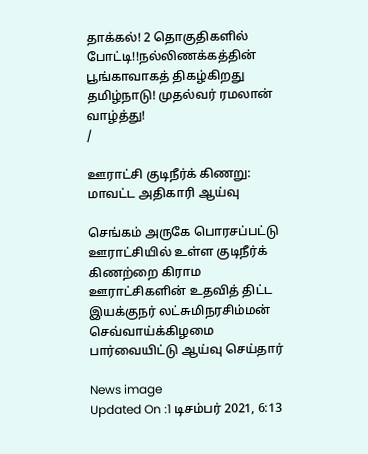தாக்கல்! 2 தொகுதிகளில் போட்டி!!நல்லிணக்கத்தின் பூங்காவாகத் திகழ்கிறது தமிழ்நாடு! முதல்வர் ரமலான் வாழ்த்து!
/

ஊராட்சி குடிநீர்க் கிணறு: மாவட்ட அதிகாரி ஆய்வு

செங்கம் அருகே பொரசப்பட்டு ஊராட்சியில் உள்ள குடிநீர்க் கிணற்றை கிராம ஊராட்சிகளின் உதவித் திட்ட இயக்குநர் லட்சுமிநரசிம்மன் செவ்வாய்க்கிழமை பார்வையிட்டு ஆய்வு செய்தார்

News image
Updated On :1 டிசம்பர் 2021, 6:13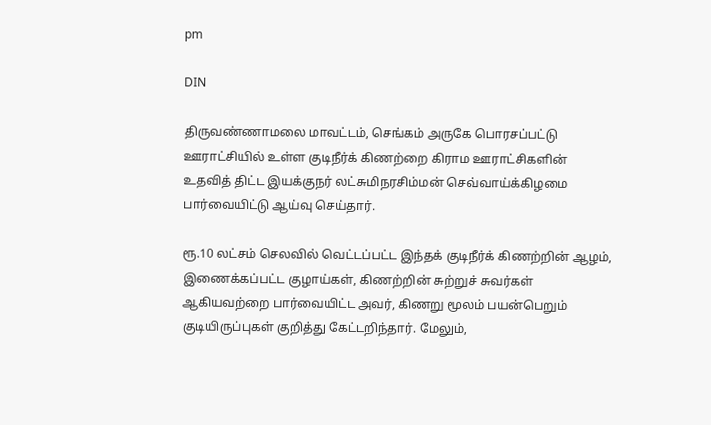pm

DIN

திருவண்ணாமலை மாவட்டம், செங்கம் அருகே பொரசப்பட்டு ஊராட்சியில் உள்ள குடிநீர்க் கிணற்றை கிராம ஊராட்சிகளின் உதவித் திட்ட இயக்குநர் லட்சுமிநரசிம்மன் செவ்வாய்க்கிழமை பார்வையிட்டு ஆய்வு செய்தார்.

ரூ.10 லட்சம் செலவில் வெட்டப்பட்ட இந்தக் குடிநீர்க் கிணற்றின் ஆழம், இணைக்கப்பட்ட குழாய்கள், கிணற்றின் சுற்றுச் சுவர்கள் ஆகியவற்றை பார்வையிட்ட அவர், கிணறு மூலம் பயன்பெறும் குடியிருப்புகள் குறித்து கேட்டறிந்தார். மேலும்,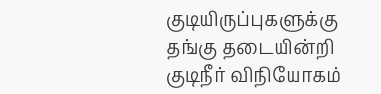குடியிருப்புகளுக்கு தங்கு தடையின்றி குடிநீர் விநியோகம்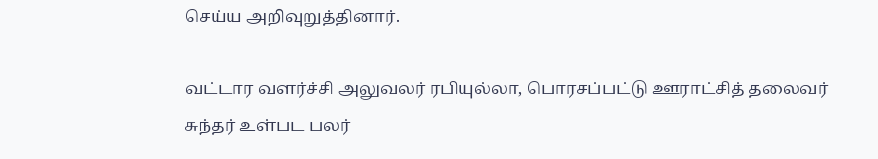செய்ய அறிவுறுத்தினார்.

வட்டார வளர்ச்சி அலுவலர் ரபியுல்லா, பொரசப்பட்டு ஊராட்சித் தலைவர் சுந்தர் உள்பட பலர்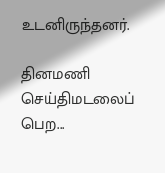உடனிருந்தனர்.

தினமணி செய்திமடலைப் பெற...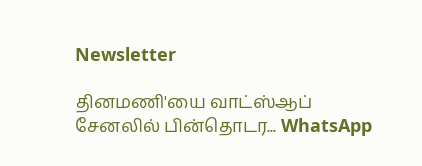Newsletter

தினமணி'யை வாட்ஸ்ஆப் சேனலில் பின்தொடர... WhatsApp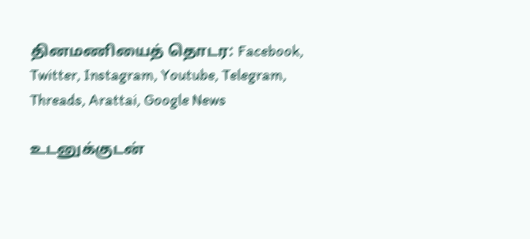தினமணியைத் தொடர: Facebook, Twitter, Instagram, Youtube, Telegram, Threads, Arattai, Google News

உடனுக்குடன்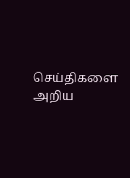செய்திகளை அறிய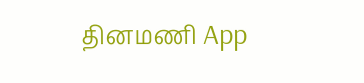தினமணி App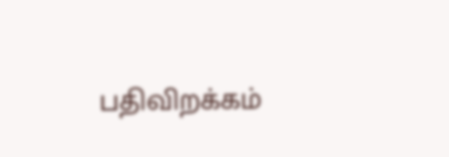பதிவிறக்கம்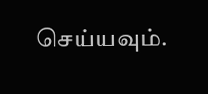செய்யவும்.